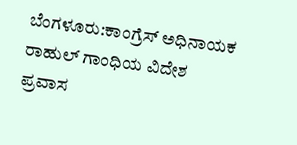ಬೆಂಗಳೂರು:ಕಾಂಗ್ರೆಸ್ ಅಧಿನಾಯಕ ರಾಹುಲ್ ಗಾಂಧಿಯ ವಿದೇಶ ಪ್ರವಾಸ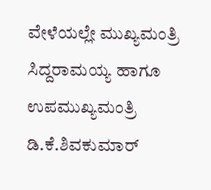ವೇಳೆಯಲ್ಲೇ ಮುಖ್ಯಮಂತ್ರಿ ಸಿದ್ದರಾಮಯ್ಯ ಹಾಗೂ ಉಪಮುಖ್ಯಮಂತ್ರಿ ಡಿ.ಕೆ.ಶಿವಕುಮಾರ್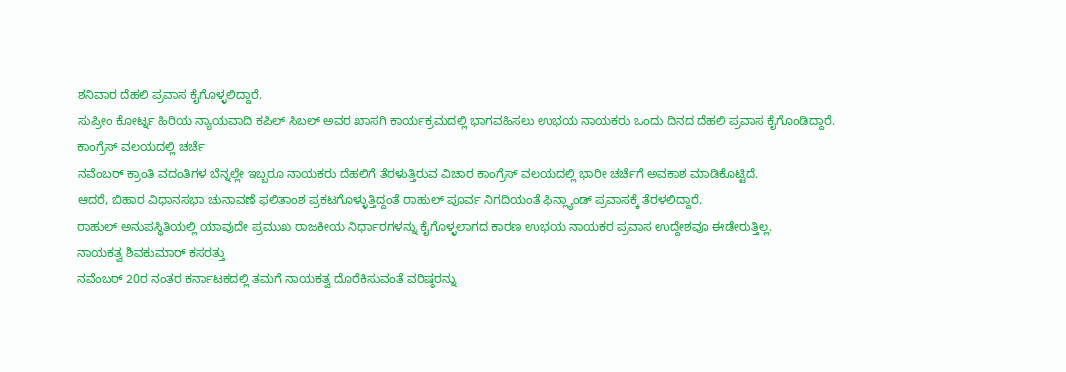ಶನಿವಾರ ದೆಹಲಿ ಪ್ರವಾಸ ಕೈಗೊಳ್ಳಲಿದ್ದಾರೆ.
ಸುಪ್ರೀಂ ಕೋರ್ಟ್ನ ಹಿರಿಯ ನ್ಯಾಯವಾದಿ ಕಪಿಲ್ ಸಿಬಲ್ ಅವರ ಖಾಸಗಿ ಕಾರ್ಯಕ್ರಮದಲ್ಲಿ ಭಾಗವಹಿಸಲು ಉಭಯ ನಾಯಕರು ಒಂದು ದಿನದ ದೆಹಲಿ ಪ್ರವಾಸ ಕೈಗೊಂಡಿದ್ದಾರೆ.
ಕಾಂಗ್ರೆಸ್ ವಲಯದಲ್ಲಿ ಚರ್ಚೆ
ನವೆಂಬರ್ ಕ್ರಾಂತಿ ವದಂತಿಗಳ ಬೆನ್ನಲ್ಲೇ ಇಬ್ಬರೂ ನಾಯಕರು ದೆಹಲಿಗೆ ತೆರಳುತ್ತಿರುವ ವಿಚಾರ ಕಾಂಗ್ರೆಸ್ ವಲಯದಲ್ಲಿ ಭಾರೀ ಚರ್ಚೆಗೆ ಅವಕಾಶ ಮಾಡಿಕೊಟ್ಟಿದೆ.
ಆದರೆ, ಬಿಹಾರ ವಿಧಾನಸಭಾ ಚುನಾವಣೆ ಫಲಿತಾಂಶ ಪ್ರಕಟಗೊಳ್ಳುತ್ತಿದ್ದಂತೆ ರಾಹುಲ್ ಪೂರ್ವ ನಿಗದಿಯಂತೆ ಫಿನ್ಲ್ಯಾಂಡ್ ಪ್ರವಾಸಕ್ಕೆ ತೆರಳಲಿದ್ದಾರೆ.
ರಾಹುಲ್ ಅನುಪಸ್ಥಿತಿಯಲ್ಲಿ ಯಾವುದೇ ಪ್ರಮುಖ ರಾಜಕೀಯ ನಿರ್ಧಾರಗಳನ್ನು ಕೈಗೊಳ್ಳಲಾಗದ ಕಾರಣ ಉಭಯ ನಾಯಕರ ಪ್ರವಾಸ ಉದ್ದೇಶವೂ ಈಡೇರುತ್ತಿಲ್ಲ.
ನಾಯಕತ್ವ ಶಿವಕುಮಾರ್ ಕಸರತ್ತು
ನವೆಂಬರ್ 20ರ ನಂತರ ಕರ್ನಾಟಕದಲ್ಲಿ ತಮಗೆ ನಾಯಕತ್ವ ದೊರೆಕಿಸುವಂತೆ ವರಿಷ್ಠರನ್ನು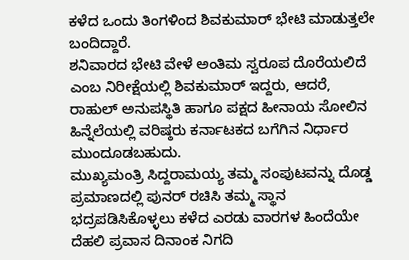ಕಳೆದ ಒಂದು ತಿಂಗಳಿಂದ ಶಿವಕುಮಾರ್ ಭೇಟಿ ಮಾಡುತ್ತಲೇ ಬಂದಿದ್ದಾರೆ.
ಶನಿವಾರದ ಭೇಟಿ ವೇಳೆ ಅಂತಿಮ ಸ್ವರೂಪ ದೊರೆಯಲಿದೆ ಎಂಬ ನಿರೀಕ್ಷೆಯಲ್ಲಿ ಶಿವಕುಮಾರ್ ಇದ್ದರು, ಆದರೆ, ರಾಹುಲ್ ಅನುಪಸ್ಥಿತಿ ಹಾಗೂ ಪಕ್ಷದ ಹೀನಾಯ ಸೋಲಿನ ಹಿನ್ನೆಲೆಯಲ್ಲಿ ವರಿಷ್ಠರು ಕರ್ನಾಟಕದ ಬಗೆಗಿನ ನಿರ್ಧಾರ ಮುಂದೂಡಬಹುದು.
ಮುಖ್ಯಮಂತ್ರಿ ಸಿದ್ದರಾಮಯ್ಯ ತಮ್ಮ ಸಂಪುಟವನ್ನು ದೊಡ್ಡ ಪ್ರಮಾಣದಲ್ಲಿ ಪುನರ್ ರಚಿಸಿ ತಮ್ಮ ಸ್ಥಾನ ಭದ್ರಪಡಿಸಿಕೊಳ್ಳಲು ಕಳೆದ ಎರಡು ವಾರಗಳ ಹಿಂದೆಯೇ ದೆಹಲಿ ಪ್ರವಾಸ ದಿನಾಂಕ ನಿಗದಿ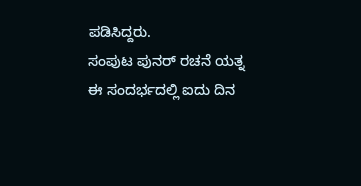ಪಡಿಸಿದ್ದರು.
ಸಂಪುಟ ಪುನರ್ ರಚನೆ ಯತ್ನ
ಈ ಸಂದರ್ಭದಲ್ಲಿ ಐದು ದಿನ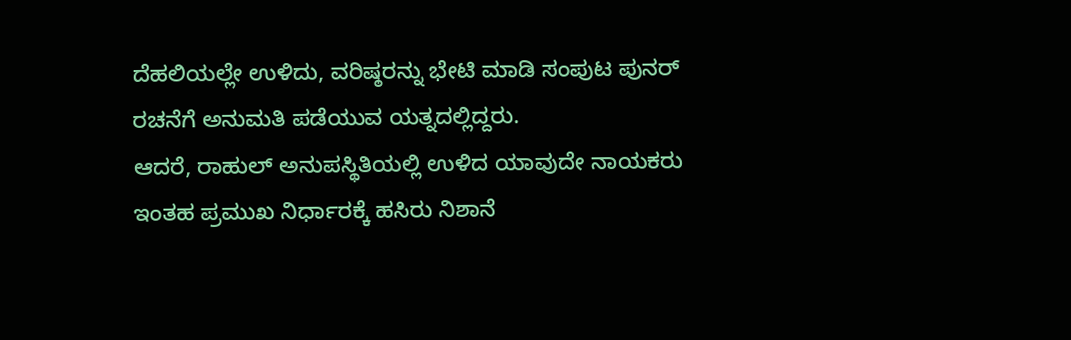ದೆಹಲಿಯಲ್ಲೇ ಉಳಿದು, ವರಿಷ್ಠರನ್ನು ಭೇಟಿ ಮಾಡಿ ಸಂಪುಟ ಪುನರ್ ರಚನೆಗೆ ಅನುಮತಿ ಪಡೆಯುವ ಯತ್ನದಲ್ಲಿದ್ದರು.
ಆದರೆ, ರಾಹುಲ್ ಅನುಪಸ್ಥಿತಿಯಲ್ಲಿ ಉಳಿದ ಯಾವುದೇ ನಾಯಕರು ಇಂತಹ ಪ್ರಮುಖ ನಿರ್ಧಾರಕ್ಕೆ ಹಸಿರು ನಿಶಾನೆ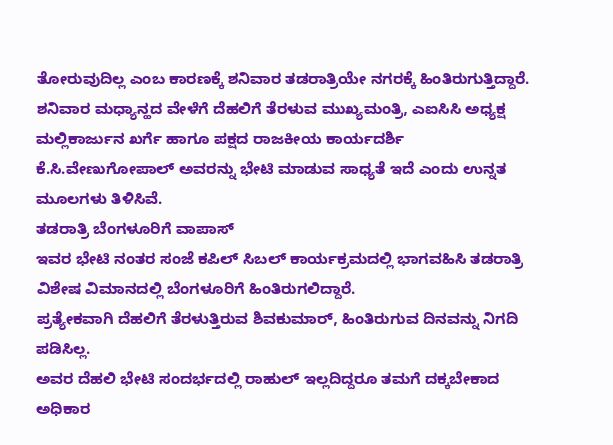ತೋರುವುದಿಲ್ಲ ಎಂಬ ಕಾರಣಕ್ಕೆ ಶನಿವಾರ ತಡರಾತ್ರಿಯೇ ನಗರಕ್ಕೆ ಹಿಂತಿರುಗುತ್ತಿದ್ದಾರೆ.
ಶನಿವಾರ ಮಧ್ಯಾನ್ಹದ ವೇಳೆಗೆ ದೆಹಲಿಗೆ ತೆರಳುವ ಮುಖ್ಯಮಂತ್ರಿ, ಎಐಸಿಸಿ ಅಧ್ಯಕ್ಷ ಮಲ್ಲಿಕಾರ್ಜುನ ಖರ್ಗೆ ಹಾಗೂ ಪಕ್ಷದ ರಾಜಕೀಯ ಕಾರ್ಯದರ್ಶಿ ಕೆ.ಸಿ.ವೇಣುಗೋಪಾಲ್ ಅವರನ್ನು ಭೇಟಿ ಮಾಡುವ ಸಾಧ್ಯತೆ ಇದೆ ಎಂದು ಉನ್ನತ ಮೂಲಗಳು ತಿಳಿಸಿವೆ.
ತಡರಾತ್ರಿ ಬೆಂಗಳೂರಿಗೆ ವಾಪಾಸ್
ಇವರ ಭೇಟಿ ನಂತರ ಸಂಜೆ ಕಪಿಲ್ ಸಿಬಲ್ ಕಾರ್ಯಕ್ರಮದಲ್ಲಿ ಭಾಗವಹಿಸಿ ತಡರಾತ್ರಿ ವಿಶೇಷ ವಿಮಾನದಲ್ಲಿ ಬೆಂಗಳೂರಿಗೆ ಹಿಂತಿರುಗಲಿದ್ದಾರೆ.
ಪ್ರತ್ಯೇಕವಾಗಿ ದೆಹಲಿಗೆ ತೆರಳುತ್ತಿರುವ ಶಿವಕುಮಾರ್, ಹಿಂತಿರುಗುವ ದಿನವನ್ನು ನಿಗದಿ ಪಡಿಸಿಲ್ಲ.
ಅವರ ದೆಹಲಿ ಭೇಟಿ ಸಂದರ್ಭದಲ್ಲಿ ರಾಹುಲ್ ಇಲ್ಲದಿದ್ದರೂ ತಮಗೆ ದಕ್ಕಬೇಕಾದ ಅಧಿಕಾರ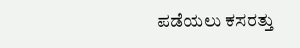ಪಡೆಯಲು ಕಸರತ್ತು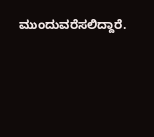ಮುಂದುವರೆಸಲಿದ್ದಾರೆ.